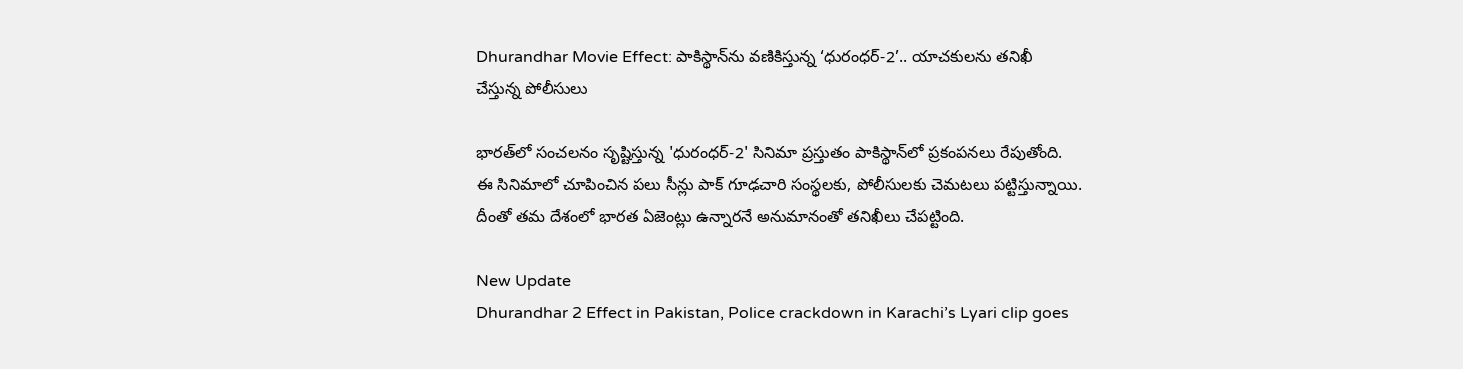Dhurandhar Movie Effect: పాకిస్థాన్‌ను వణికిస్తున్న ‘ధురంధర్-2’.. యాచకులను తనిఖీ చేస్తున్న పోలీసులు

భారత్‌లో సంచలనం సృష్టిస్తున్న 'ధురంధర్-2' సినిమా ప్రస్తుతం పాకిస్థాన్‌లో ప్రకంపనలు రేపుతోంది. ఈ సినిమాలో చూపించిన పలు సీన్లు పాక్ గూఢచారి సంస్థలకు, పోలీసులకు చెమటలు పట్టిస్తున్నాయి. దీంతో తమ దేశంలో భారత ఏజెంట్లు ఉన్నారనే అనుమానంతో తనిఖీలు చేపట్టింది.

New Update
Dhurandhar 2 Effect in Pakistan, Police crackdown in Karachi’s Lyari clip goes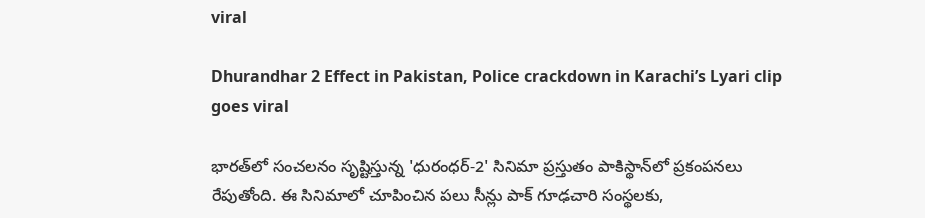viral

Dhurandhar 2 Effect in Pakistan, Police crackdown in Karachi’s Lyari clip goes viral

భారత్‌లో సంచలనం సృష్టిస్తున్న 'ధురంధర్-2' సినిమా ప్రస్తుతం పాకిస్థాన్‌లో ప్రకంపనలు రేపుతోంది. ఈ సినిమాలో చూపించిన పలు సీన్లు పాక్ గూఢచారి సంస్థలకు,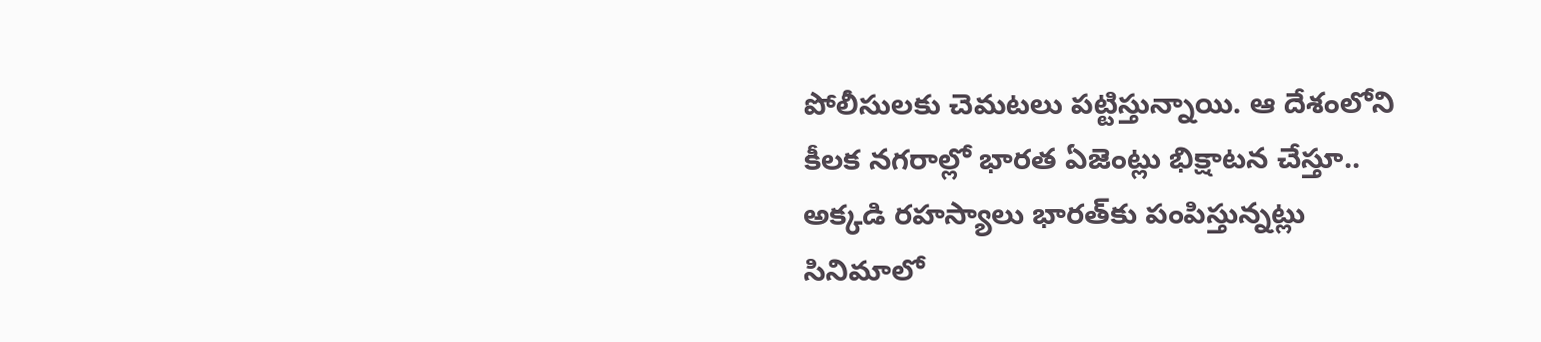పోలీసులకు చెమటలు పట్టిస్తున్నాయి. ఆ దేశంలోని కీలక నగరాల్లో భారత ఏజెంట్లు భిక్షాటన చేస్తూ.. అక్కడి రహస్యాలు భారత్‌కు పంపిస్తున్నట్లు సినిమాలో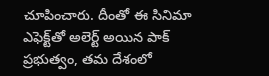చూపించారు. దీంతో ఈ సినిమా ఎఫెక్ట్‌తో అలెర్ట్ అయిన పాక్ ప్రభుత్వం, తమ దేశంలో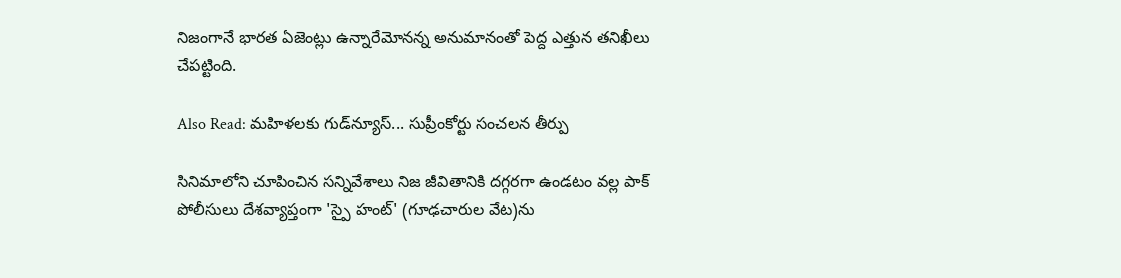నిజంగానే భారత ఏజెంట్లు ఉన్నారేమోనన్న అనుమానంతో పెద్ద ఎత్తున తనిఖీలు చేపట్టింది.

Also Read: మహిళలకు గుడ్‌న్యూస్‌... సుప్రీంకోర్టు సంచలన తీర్పు

సినిమాలోని చూపించిన సన్నివేశాలు నిజ జీవితానికి దగ్గరగా ఉండటం వల్ల పాక్ పోలీసులు దేశవ్యాప్తంగా 'స్పై హంట్' (గూఢచారుల వేట)ను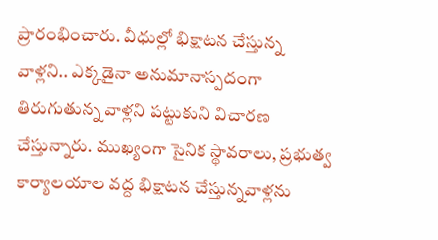ప్రారంభించారు. వీధుల్లో భిక్షాటన చేస్తున్న వాళ్లని.. ఎక్కడైనా అనుమానాస్పదంగా తిరుగుతున్న వాళ్లని పట్టుకుని విచారణ చేస్తున్నారు. ముఖ్యంగా సైనిక స్థావరాలు, ప్రభుత్వ కార్యాలయాల వద్ద భిక్షాటన చేస్తున్నవాళ్లను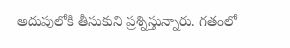అదుపులోకి తీసుకుని ప్రశ్నిస్తున్నారు. గతంలో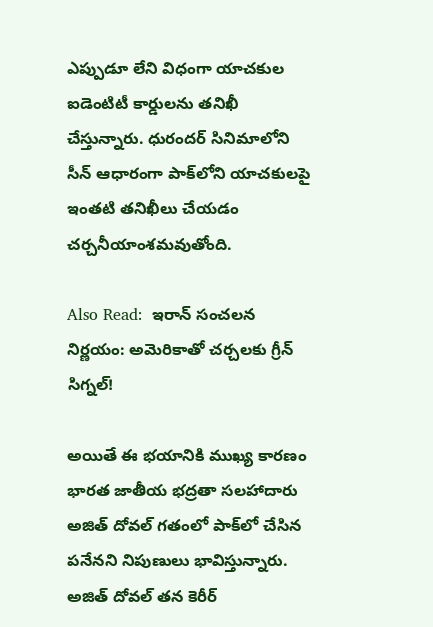ఎప్పుడూ లేని విధంగా యాచకుల ఐడెంటిటీ కార్డులను తనిఖీ చేస్తున్నారు. ధురందర్‌ సినిమాలోని సీన్ ఆధారంగా పాక్‌లోని యాచకులపై ఇంతటి తనిఖీలు చేయడం చర్చనీయాంశమవుతోంది.

Also Read:  ఇరాన్ సంచలన నిర్ణయం: అమెరికాతో చర్చలకు గ్రీన్ సిగ్నల్!

అయితే ఈ భయానికి ముఖ్య కారణం భారత జాతీయ భద్రతా సలహాదారు అజిత్ దోవల్ గతంలో పాక్‌లో చేసిన పనేనని నిపుణులు భావిస్తున్నారు. అజిత్ దోవల్ తన కెరీర్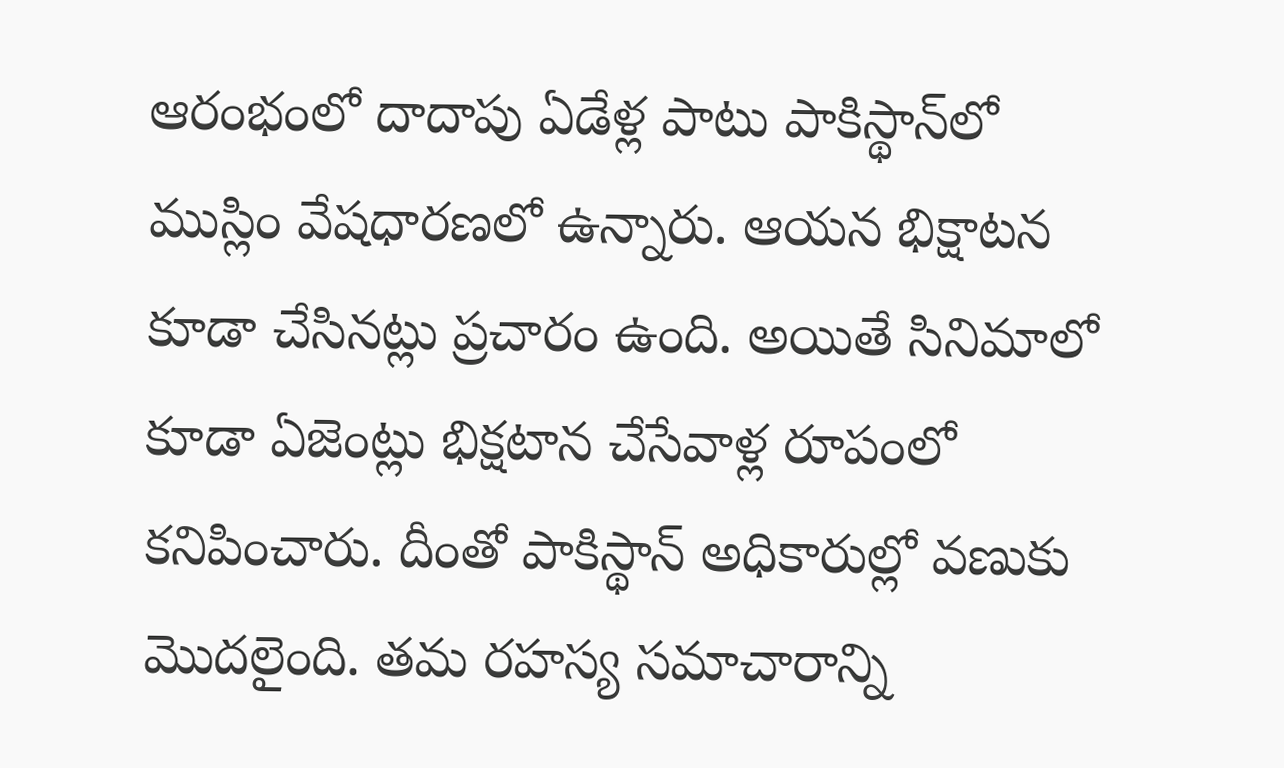ఆరంభంలో దాదాపు ఏడేళ్ల పాటు పాకిస్థాన్‌లో ముస్లిం వేషధారణలో ఉన్నారు. ఆయన భిక్షాటన కూడా చేసినట్లు ప్రచారం ఉంది. అయితే సినిమాలో కూడా ఏజెంట్లు భిక్షటాన చేసేవాళ్ల రూపంలో కనిపించారు. దీంతో పాకిస్థాన్‌ అధికారుల్లో వణుకు మొదలైంది. తమ రహస్య సమాచారాన్ని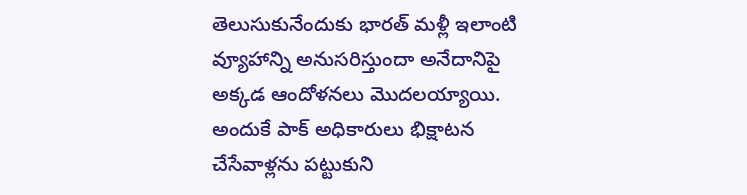తెలుసుకునేందుకు భారత్‌ మళ్లీ ఇలాంటి వ్యూహాన్ని అనుసరిస్తుందా అనేదానిపై అక్కడ ఆందోళనలు మొదలయ్యాయి. అందుకే పాక్ అధికారులు భిక్షాటన చేసేవాళ్లను పట్టుకుని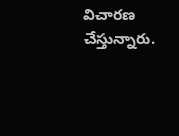విచారణ చేస్తున్నారు.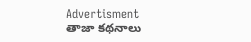Advertisment
తాజా కథనాలు